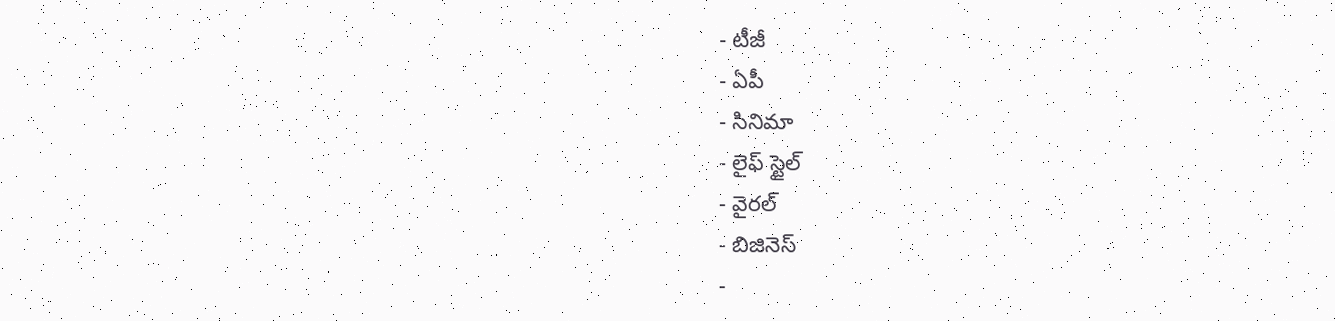- టీజీ
- ఏపీ
- సినిమా
- లైఫ్ స్టైల్
- వైరల్
- బిజినెస్
-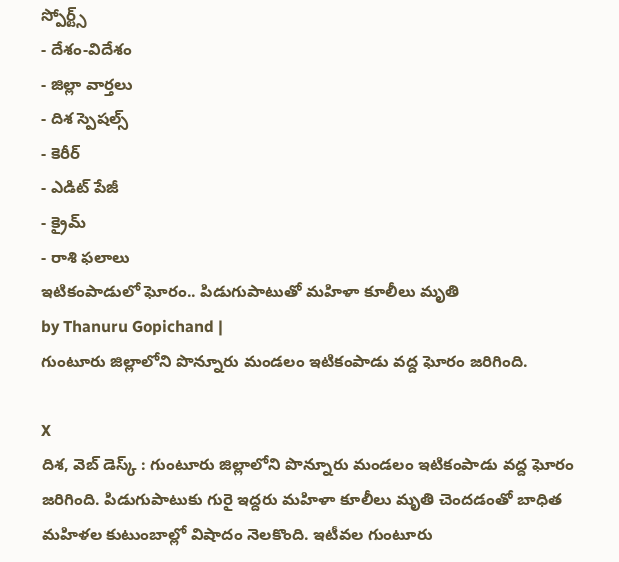స్పోర్ట్స్
- దేశం-విదేశం
- జిల్లా వార్తలు
- దిశ స్పెషల్స్
- కెరీర్
- ఎడిట్ పేజీ
- క్రైమ్
- రాశి ఫలాలు
ఇటికంపాడులో ఘోరం.. పిడుగుపాటుతో మహిళా కూలీలు మృతి
by Thanuru Gopichand |
గుంటూరు జిల్లాలోని పొన్నూరు మండలం ఇటికంపాడు వద్ద ఘోరం జరిగింది.

X
దిశ, వెబ్ డెస్క్ : గుంటూరు జిల్లాలోని పొన్నూరు మండలం ఇటికంపాడు వద్ద ఘోరం జరిగింది. పిడుగుపాటుకు గురై ఇద్దరు మహిళా కూలీలు మృతి చెందడంతో బాధిత మహిళల కుటుంబాల్లో విషాదం నెలకొంది. ఇటీవల గుంటూరు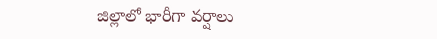జిల్లాలో భారీగా వర్షాలు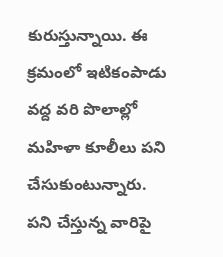కురుస్తున్నాయి. ఈ క్రమంలో ఇటికంపాడు వద్ద వరి పొలాల్లో మహిళా కూలీలు పని చేసుకుంటున్నారు. పని చేస్తున్న వారిపై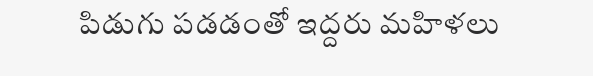పిడుగు పడడంతో ఇద్దరు మహిళలు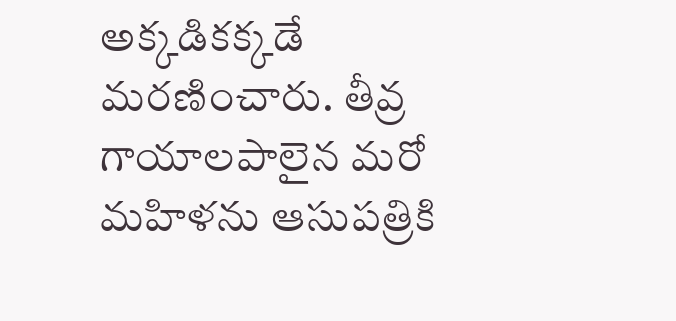అక్కడికక్కడే మరణించారు. తీవ్ర గాయాలపాలైన మరో మహిళను ఆసుపత్రికి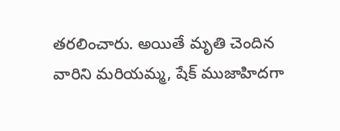తరలించారు. అయితే మృతి చెందిన వారిని మరియమ్మ, షేక్ ముజాహిదగా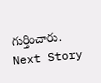గుర్తించారు.
Next Story